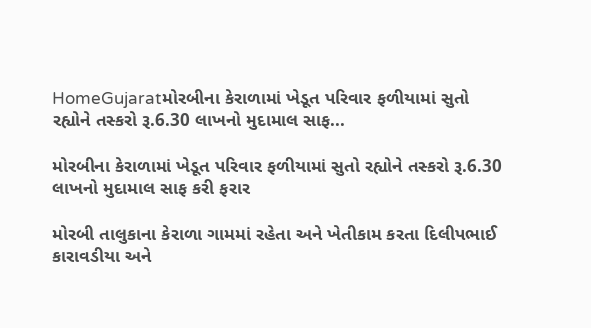HomeGujaratમોરબીના કેરાળામાં ખેડૂત પરિવાર ફળીયામાં સુતો રહ્યોને તસ્કરો રૂ.6.30 લાખનો મુદામાલ સાફ...

મોરબીના કેરાળામાં ખેડૂત પરિવાર ફળીયામાં સુતો રહ્યોને તસ્કરો રૂ.6.30 લાખનો મુદામાલ સાફ કરી ફરાર

મોરબી તાલુકાના કેરાળા ગામમાં રહેતા અને ખેતીકામ કરતા દિલીપભાઈ કારાવડીયા અને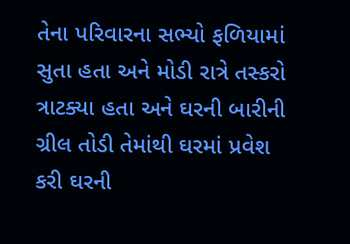તેના પરિવારના સભ્યો ફળિયામાં સુતા હતા અને મોડી રાત્રે તસ્કરો ત્રાટક્યા હતા અને ઘરની બારીની ગ્રીલ તોડી તેમાંથી ઘરમાં પ્રવેશ કરી ઘરની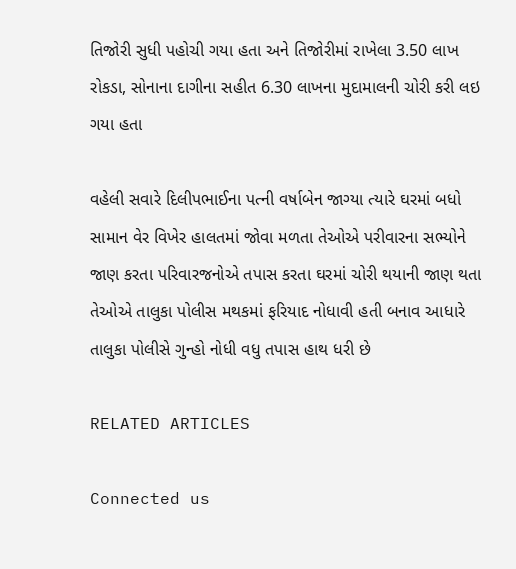તિજોરી સુધી પહોચી ગયા હતા અને તિજોરીમાં રાખેલા 3.50 લાખ રોકડા, સોનાના દાગીના સહીત 6.30 લાખના મુદામાલની ચોરી કરી લઇ ગયા હતા

વહેલી સવારે દિલીપભાઈના પત્ની વર્ષાબેન જાગ્યા ત્યારે ઘરમાં બધો સામાન વેર વિખેર હાલતમાં જોવા મળતા તેઓએ પરીવારના સભ્યોને જાણ કરતા પરિવારજનોએ તપાસ કરતા ઘરમાં ચોરી થયાની જાણ થતા તેઓએ તાલુકા પોલીસ મથકમાં ફરિયાદ નોધાવી હતી બનાવ આધારે તાલુકા પોલીસે ગુન્હો નોધી વધુ તપાસ હાથ ધરી છે

RELATED ARTICLES

Connected us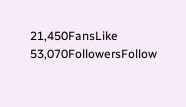21,450FansLike
53,070FollowersFollow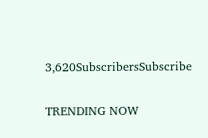3,620SubscribersSubscribe

TRENDING NOW